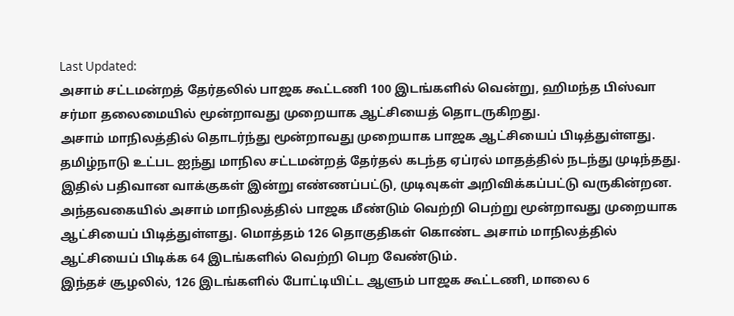Last Updated:
அசாம் சட்டமன்றத் தேர்தலில் பாஜக கூட்டணி 100 இடங்களில் வென்று, ஹிமந்த பிஸ்வா சர்மா தலைமையில் மூன்றாவது முறையாக ஆட்சியைத் தொடருகிறது.
அசாம் மாநிலத்தில் தொடர்ந்து மூன்றாவது முறையாக பாஜக ஆட்சியைப் பிடித்துள்ளது.
தமிழ்நாடு உட்பட ஐந்து மாநில சட்டமன்றத் தேர்தல் கடந்த ஏப்ரல் மாதத்தில் நடந்து முடிந்தது. இதில் பதிவான வாக்குகள் இன்று எண்ணப்பட்டு, முடிவுகள் அறிவிக்கப்பட்டு வருகின்றன.
அந்தவகையில் அசாம் மாநிலத்தில் பாஜக மீண்டும் வெற்றி பெற்று மூன்றாவது முறையாக ஆட்சியைப் பிடித்துள்ளது. மொத்தம் 126 தொகுதிகள் கொண்ட அசாம் மாநிலத்தில் ஆட்சியைப் பிடிக்க 64 இடங்களில் வெற்றி பெற வேண்டும்.
இந்தச் சூழலில், 126 இடங்களில் போட்டியிட்ட ஆளும் பாஜக கூட்டணி, மாலை 6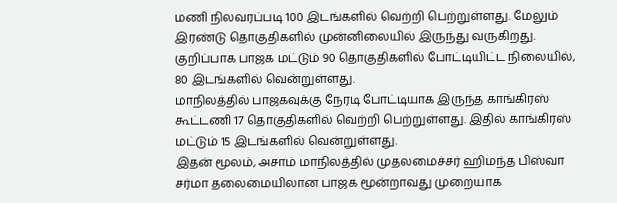மணி நிலவரப்படி 100 இடங்களில் வெற்றி பெற்றுள்ளது. மேலும் இரண்டு தொகுதிகளில் முன்னிலையில் இருந்து வருகிறது. குறிப்பாக பாஜக மட்டும் 90 தொகுதிகளில் போட்டியிட்ட நிலையில், 80 இடங்களில் வென்றுள்ளது.
மாநிலத்தில் பாஜகவுக்கு நேரடி போட்டியாக இருந்த காங்கிரஸ் கூட்டணி 17 தொகுதிகளில் வெற்றி பெற்றுள்ளது. இதில் காங்கிரஸ் மட்டும் 15 இடங்களில் வென்றுள்ளது.
இதன் மூலம், அசாம் மாநிலத்தில் முதலமைச்சர் ஹிமந்த பிஸ்வா சர்மா தலைமையிலான பாஜக மூன்றாவது முறையாக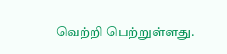வெற்றி பெற்றுள்ளது.